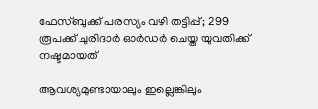ഫേസ്ബുക്ക് പരസ്യം വഴി തട്ടിപ്പ്; 299 രൂപക്ക് ചുരിദാർ ഓർഡർ ചെയ്ത യുവതിക്ക് നഷ്ടമായത്

ആവശ്യമുണ്ടായാലും ഇല്ലെങ്കിലും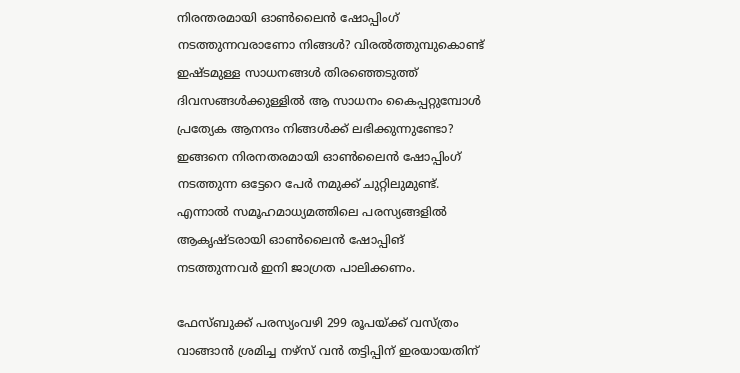നിരന്തരമായി ഓണ്‍ലൈന്‍ ഷോപ്പിംഗ് നടത്തുന്നവരാണോ നിങ്ങള്‍? വിരല്‍ത്തുമ്പുകൊണ്ട് ഇഷ്‌ടമുള്ള സാധനങ്ങള്‍ തിരഞ്ഞെടുത്ത് ദിവസങ്ങള്‍ക്കുള്ളില്‍ ആ സാധനം കൈപ്പറ്റുമ്പോള്‍ പ്രത്യേക ആനന്ദം നിങ്ങള്‍ക്ക് ലഭിക്കുന്നുണ്ടോ? ഇങ്ങനെ നിരനതരമായി ഓണ്‍ലൈന്‍ ഷോപ്പിംഗ് നടത്തുന്ന ഒട്ടേറെ പേര്‍ നമുക്ക് ചുറ്റിലുമുണ്ട്. എന്നാൽ സമൂഹമാധ്യമത്തിലെ പരസ്യങ്ങളിൽ ആകൃഷ്ടരായി ഓൺലൈൻ ഷോപ്പിങ് നടത്തുന്നവർ ഇനി ജാഗ്രത പാലിക്കണം.

ഫേസ്ബുക്ക് പരസ്യംവഴി 299 രൂപയ്ക്ക് വസ്ത്രം വാങ്ങാൻ ശ്രമിച്ച നഴ്സ് വൻ തട്ടിപ്പിന് ഇരയായതിന്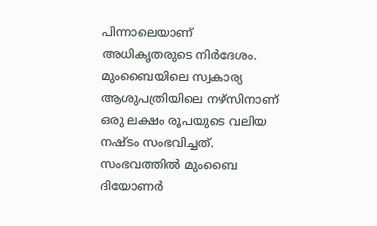പിന്നാലെയാണ് അധികൃതരുടെ നിർദേശം. മുംബൈയിലെ സ്വകാര്യ ആശുപത്രിയിലെ നഴ്‌സിനാണ് ഒരു ലക്ഷം രൂപയുടെ വലിയ നഷ്ടം സംഭവിച്ചത്. സംഭവത്തിൽ മുംബൈ ദിയോണർ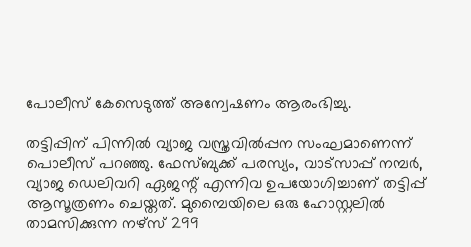പോലീസ് കേസെടുത്ത് അന്വേഷണം ആരംഭിച്ചു.

തട്ടിപ്പിന് പിന്നിൽ വ്യാജ വസ്ത്രവിൽപ്പന സംഘമാണെന്ന് പൊലീസ് പറഞ്ഞു. ഫേസ്ബുക്ക് പരസ്യം, വാട്സാപ്പ് നമ്പർ, വ്യാജ ഡെലിവറി ഏജന്റ് എന്നിവ ഉപയോഗിച്ചാണ് തട്ടിപ്പ് ആസൂത്രണം ചെയ്തത്. മുമ്പൈയിലെ ഒരു ഹോസ്റ്റലിൽ താമസിക്കുന്ന നഴ്‌സ് 299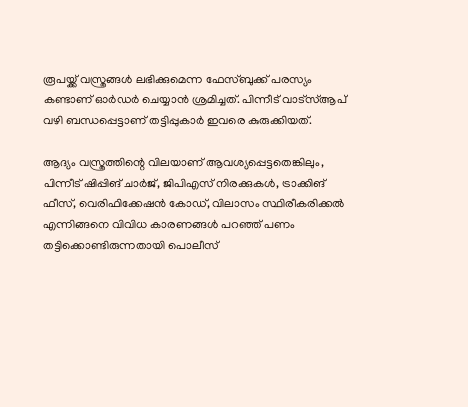രൂപയ്ക്ക് വസ്ത്രങ്ങൾ ലഭിക്കുമെന്ന ഫേസ്ബുക്ക് പരസ്യം കണ്ടാണ് ഓർഡർ ചെയ്യാൻ ശ്രമിച്ചത്. പിന്നീട് വാട്സ്ആപ് വഴി ബന്ധപ്പെട്ടാണ് തട്ടിപ്പുകാർ ഇവരെ കുരുക്കിയത്.

ആദ്യം വസ്ത്രത്തിന്റെ വിലയാണ് ആവശ്യപ്പെട്ടതെങ്കിലും, പിന്നീട് ഷിപ്പിങ് ചാർജ്, ജിപിഎസ് നിരക്കുകൾ, ട്രാക്കിങ് ഫീസ്, വെരിഫിക്കേഷൻ കോഡ്, വിലാസം സ്ഥിരീകരിക്കൽ എന്നിങ്ങനെ വിവിധ കാരണങ്ങൾ പറഞ്ഞ് പണം തട്ടിക്കൊണ്ടിരുന്നതായി പൊലീസ്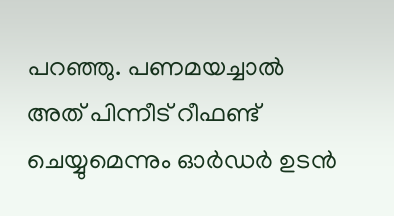പറഞ്ഞു. പണമയച്ചാൽ അത് പിന്നീട് റീഫണ്ട് ചെയ്യുമെന്നും ഓർഡർ ഉടൻ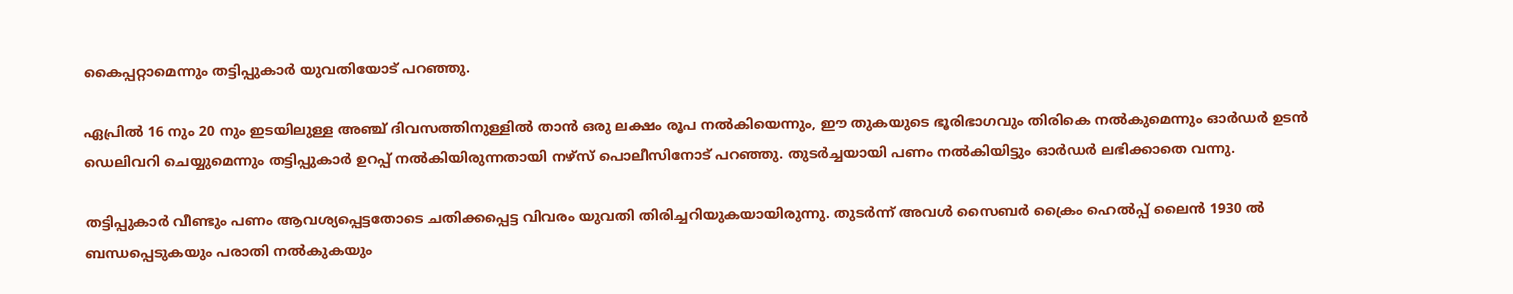കൈപ്പറ്റാമെന്നും തട്ടിപ്പുകാർ യുവതിയോട് പറഞ്ഞു.

ഏപ്രിൽ 16 നും 20 നും ഇടയിലുള്ള അഞ്ച് ദിവസത്തിനുള്ളിൽ താൻ ഒരു ലക്ഷം രൂപ നൽകിയെന്നും, ഈ തുകയുടെ ഭൂരിഭാഗവും തിരികെ നൽകുമെന്നും ഓർഡർ ഉടൻ ഡെലിവറി ചെയ്യുമെന്നും തട്ടിപ്പുകാർ ഉറപ്പ് നൽകിയിരുന്നതായി നഴ്‌സ് പൊലീസിനോട് പറഞ്ഞു. തുടർച്ചയായി പണം നൽകിയിട്ടും ഓർഡർ ലഭിക്കാതെ വന്നു.

തട്ടിപ്പുകാർ വീണ്ടും പണം ആവശ്യപ്പെട്ടതോടെ ചതിക്കപ്പെട്ട വിവരം യുവതി തിരിച്ചറിയുകയായിരുന്നു. തുടർന്ന് അവൾ സൈബർ ക്രൈം ഹെൽപ്പ് ലൈൻ 1930 ൽ ബന്ധപ്പെടുകയും പരാതി നൽകുകയും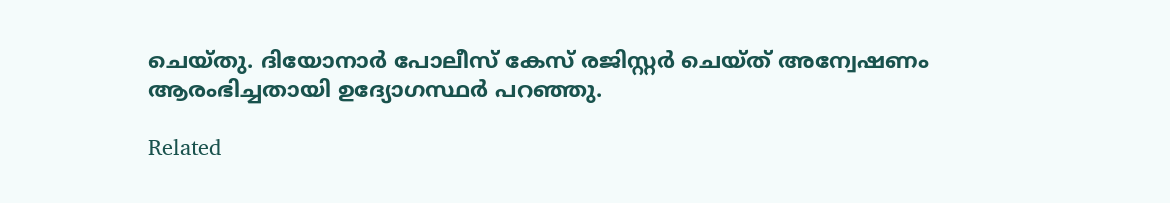ചെയ്തു. ദിയോനാർ പോലീസ് കേസ് രജിസ്റ്റർ ചെയ്ത് അന്വേഷണം ആരംഭിച്ചതായി ഉദ്യോഗസ്ഥർ പറഞ്ഞു.

Related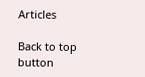Articles

Back to top button